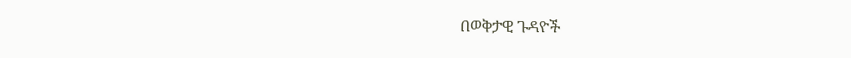በወቅታዊ ጉዳዮች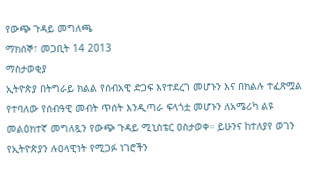የውጭ ጉዳይ መግለጫ
ማክሰኞ፣ መጋቢት 14 2013
ማስታወቂያ
ኢትዮጵያ በትግራይ ክልል የሰብአዊ ድጋፍ እየተደረገ መሆኑን እና በክልሉ ተፈጽሟል የተባለው የሰብዓዊ መብት ጥሰት እንዲጣራ ፍላጎቷ መሆኑን ለአሜሪካ ልዩ መልዕክተኛ መግለጿን የውጭ ጉዳይ ሚኒስቴር ዐስታወቀ። ይሁንና ከተለያየ ወገን የኢትዮጵያን ሉዐላዊነት የሚጋፉ ነገሮችን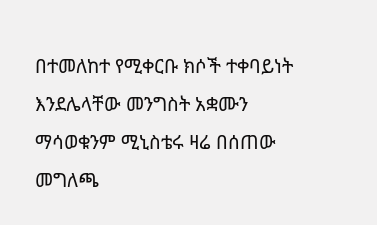በተመለከተ የሚቀርቡ ክሶች ተቀባይነት እንደሌላቸው መንግስት አቋሙን ማሳወቁንም ሚኒስቴሩ ዛሬ በሰጠው መግለጫ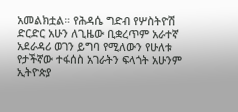አመልክቷል። የሕዳሴ ግድብ የሦስትዮሽ ድርድር አሁን ለጊዜው ቢቋረጥም አራተኛ አደራዳሪ ወገን ይግባ የሚለውን የሁለቱ የታችኛው ተፋሰስ አገራትን ፍላጎት አሁንም ኢትዮጵያ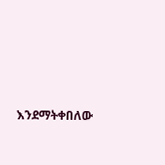እንደማትቀበለው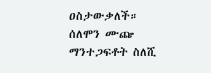ዐስታውቃለች።
ሰለሞን ሙጬ
ማንተጋፍቶት ስለሺ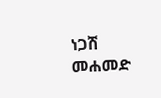ነጋሽ መሐመድ